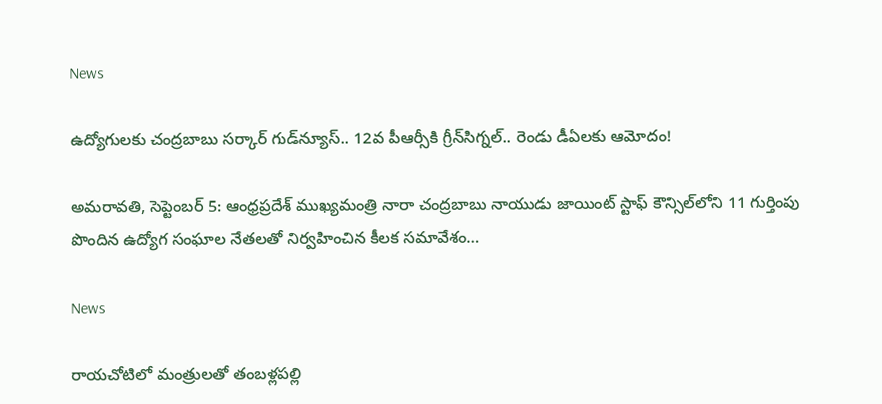News

ఉద్యోగులకు చంద్రబాబు సర్కార్ గుడ్‌న్యూస్.. 12వ పీఆర్సీకి గ్రీన్‌సిగ్నల్.. రెండు డీఏలకు ఆమోదం!

అమరావతి, సెప్టెంబర్ 5: ఆంధ్రప్రదేశ్ ముఖ్యమంత్రి నారా చంద్రబాబు నాయుడు జాయింట్ స్టాఫ్ కౌన్సిల్‌లోని 11 గుర్తింపు పొందిన ఉద్యోగ సంఘాల నేతలతో నిర్వహించిన కీలక సమావేశం…

News

రాయచోటిలో మంత్రులతో తంబళ్లపల్లి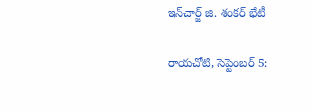ఇన్‌చార్జ్ జి. శంకర్ భేటీ

రాయచోటి, సెప్టెంబర్ 5: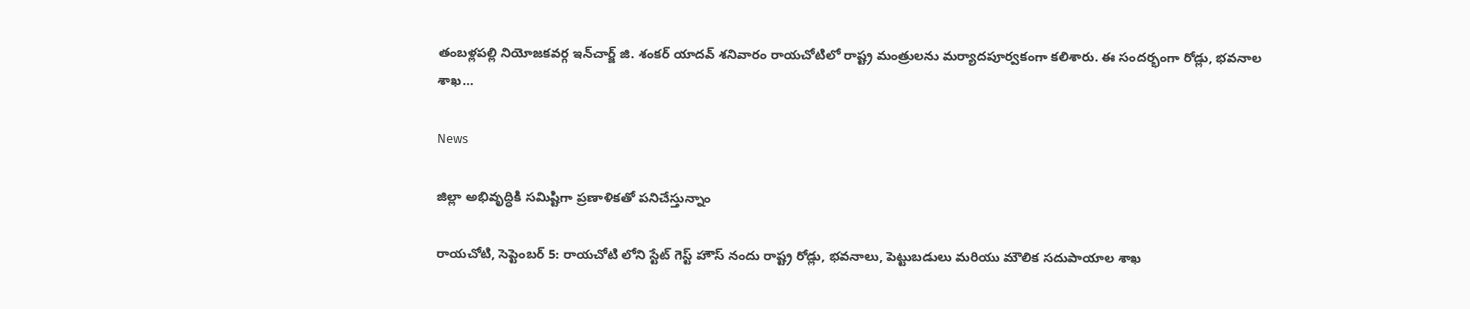తంబళ్లపల్లి నియోజకవర్గ ఇన్‌చార్జ్ జి. శంకర్ యాదవ్ శనివారం రాయచోటిలో రాష్ట్ర మంత్రులను మర్యాదపూర్వకంగా కలిశారు. ఈ సందర్భంగా రోడ్లు, భవనాల శాఖ…

News

జిల్లా అభివృద్ధికి సమిష్టిగా ప్రణాళికతో పనిచేస్తున్నాం

రాయచోటి, సెప్టెంబర్ 5: రాయచోటి లోని స్టేట్ గెస్ట్ హౌస్ నందు రాష్ట్ర రోడ్లు, భవనాలు, పెట్టుబడులు మరియు మౌలిక సదుపాయాల శాఖ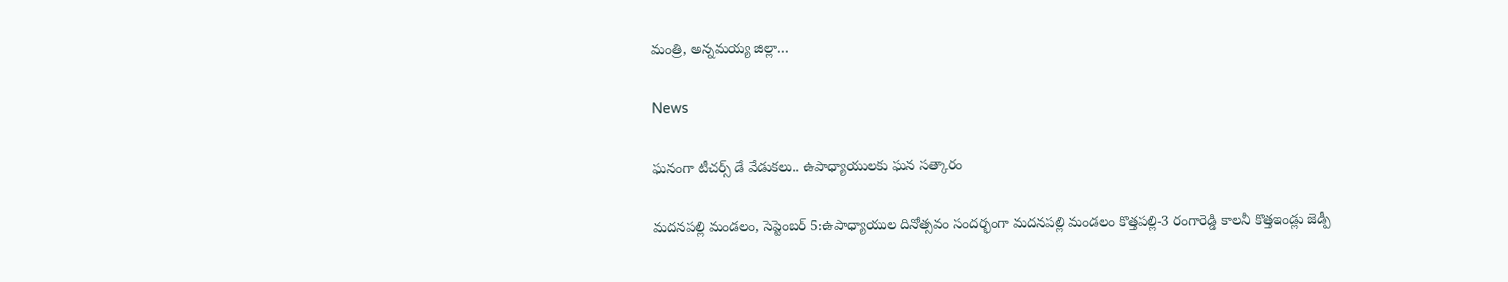మంత్రి, అన్నమయ్య జిల్లా…

News

ఘనంగా టీచర్స్ డే వేడుకలు.. ఉపాధ్యాయులకు ఘన సత్కారం

మదనపల్లి మండలం, సెప్టెంబర్ 5:ఉపాధ్యాయుల దినోత్సవం సందర్భంగా మదనపల్లి మండలం కొత్తపల్లి-3 రంగారెడ్డి కాలనీ కొత్తఇండ్లు జెడ్పీ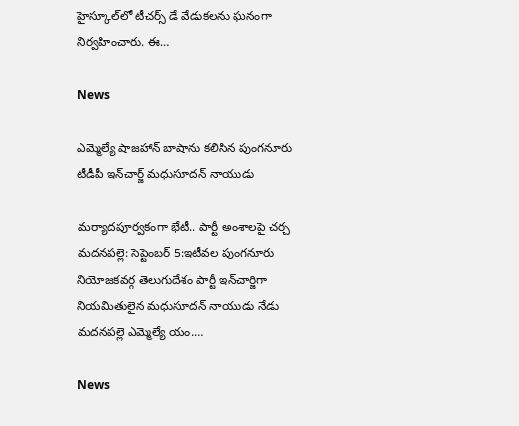హైస్కూల్‌లో టీచర్స్ డే వేడుకలను ఘనంగా నిర్వహించారు. ఈ…

News

ఎమ్మెల్యే షాజహాన్ బాషాను కలిసిన పుంగనూరు టీడీపీ ఇన్‌చార్జ్ మధుసూదన్ నాయుడు

మర్యాదపూర్వకంగా భేటీ.. పార్టీ అంశాలపై చర్చ మదనపల్లె: సెప్టెంబర్ 5:ఇటీవల పుంగనూరు నియోజకవర్గ తెలుగుదేశం పార్టీ ఇన్‌చార్జిగా నియమితులైన మధుసూదన్ నాయుడు నేడు మదనపల్లె ఎమ్మెల్యే యం.…

News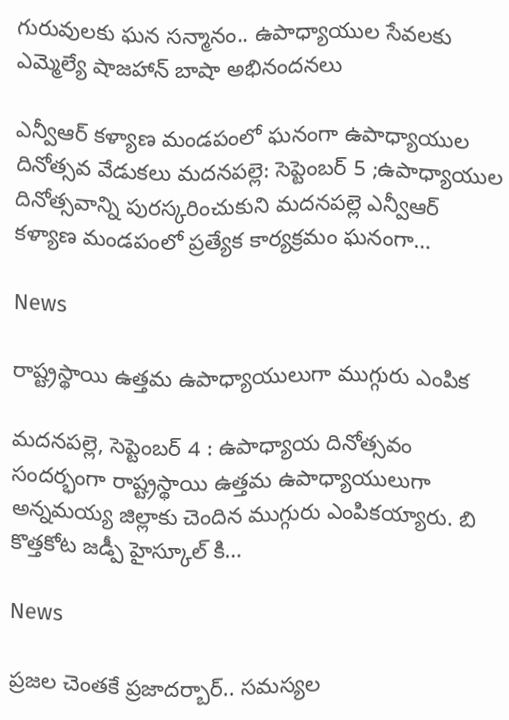గురువులకు ఘన సన్మానం.. ఉపాధ్యాయుల సేవలకు ఎమ్మెల్యే షాజహాన్ బాషా అభినందనలు

ఎన్వీఆర్ కళ్యాణ మండపంలో ఘనంగా ఉపాధ్యాయుల దినోత్సవ వేడుకలు మదనపల్లె: సెప్టెంబర్ 5 ;ఉపాధ్యాయుల దినోత్సవాన్ని పురస్కరించుకుని మదనపల్లె ఎన్వీఆర్ కళ్యాణ మండపంలో ప్రత్యేక కార్యక్రమం ఘనంగా…

News

రాష్ట్రస్థాయి ఉత్తమ ఉపాధ్యాయులుగా ముగ్గురు ఎంపిక

మదనపల్లె, సెప్టెంబర్ 4 : ఉపాధ్యాయ దినోత్సవం సందర్భంగా రాష్ట్రస్థాయి ఉత్తమ ఉపాధ్యాయులుగా అన్నమయ్య జిల్లాకు చెందిన ముగ్గురు ఎంపికయ్యారు. బి కొత్తకోట జడ్పీ హైస్కూల్ కి…

News

ప్రజల చెంతకే ప్రజాదర్బార్.. సమస్యల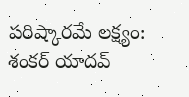పరిష్కారమే లక్ష్యం: శంకర్ యాదవ్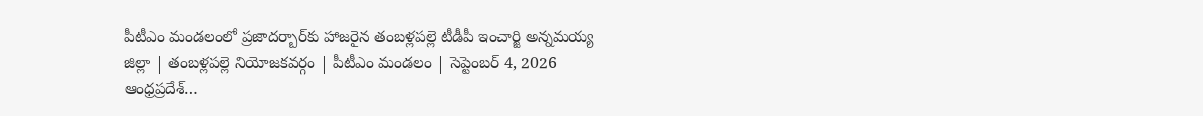పీటీఎం మండలంలో ప్రజాదర్బార్‌కు హాజరైన తంబళ్లపల్లె టీడీపీ ఇంచార్జి అన్నమయ్య జిల్లా | తంబళ్లపల్లె నియోజకవర్గం | పీటీఎం మండలం | సెప్టెంబర్ 4, 2026 ఆంధ్రప్రదేశ్…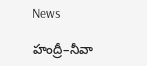News

హంద్రీ–నీవా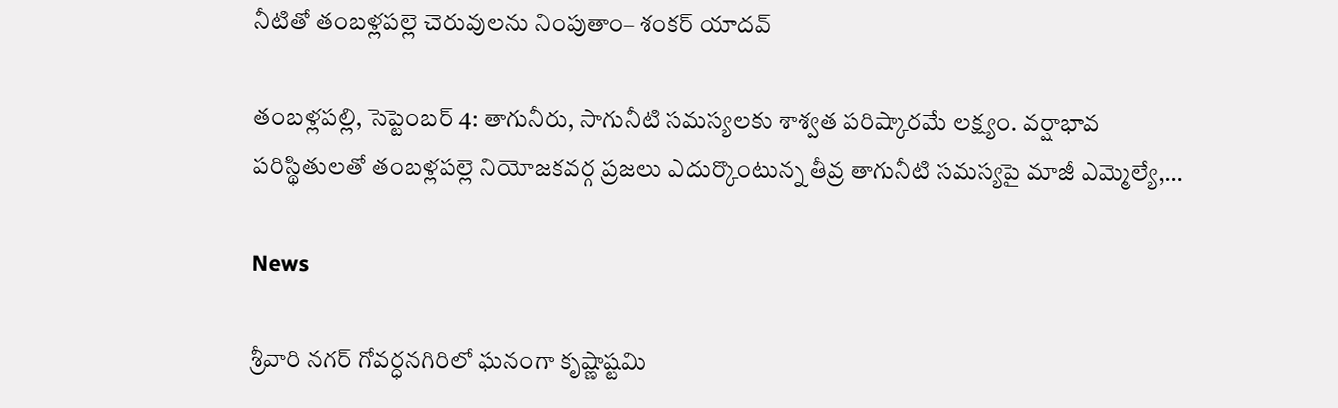నీటితో తంబళ్లపల్లె చెరువులను నింపుతాం– శంకర్ యాదవ్

తంబళ్లపల్లి, సెప్టెంబర్ 4: తాగునీరు, సాగునీటి సమస్యలకు శాశ్వత పరిష్కారమే లక్ష్యం. వర్షాభావ పరిస్థితులతో తంబళ్లపల్లె నియోజకవర్గ ప్రజలు ఎదుర్కొంటున్న తీవ్ర తాగునీటి సమస్యపై మాజీ ఎమ్మెల్యే,…

News

శ్రీవారి నగర్ గోవర్ధనగిరిలో ఘనంగా కృష్ణాష్టమి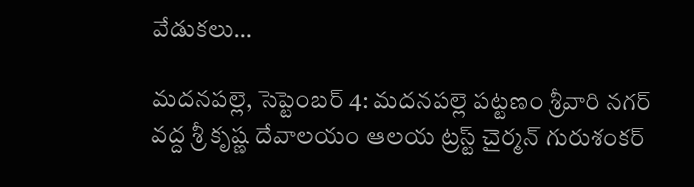వేడుకలు…

మదనపల్లె, సెప్టెంబర్ 4: మదనపల్లె పట్టణం శ్రీవారి నగర్ వద్ద శ్రీ కృష్ణ దేవాలయం ఆలయ ట్రస్ట్ చైర్మన్ గురుశంకర్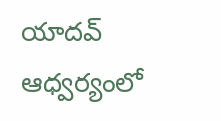యాదవ్ ఆధ్వర్యంలో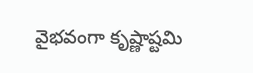వైభవంగా కృష్ణాష్టమి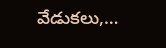వేడుకలు,…